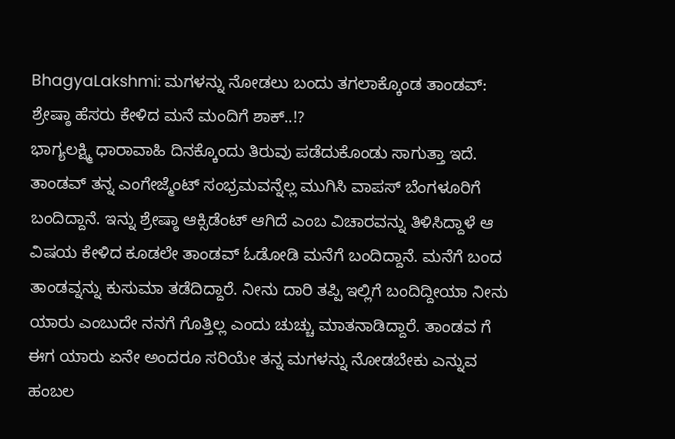BhagyaLakshmi: ಮಗಳನ್ನು ನೋಡಲು ಬಂದು ತಗಲಾಕ್ಕೊಂಡ ತಾಂಡವ್: ಶ್ರೇಷ್ಠಾ ಹೆಸರು ಕೇಳಿದ ಮನೆ ಮಂದಿಗೆ ಶಾಕ್..!?
ಭಾಗ್ಯಲಕ್ಷ್ಮಿ ಧಾರಾವಾಹಿ ದಿನಕ್ಕೊಂದು ತಿರುವು ಪಡೆದುಕೊಂಡು ಸಾಗುತ್ತಾ ಇದೆ. ತಾಂಡವ್ ತನ್ನ ಎಂಗೇಜ್ಮೆಂಟ್ ಸಂಭ್ರಮವನ್ನೆಲ್ಲ ಮುಗಿಸಿ ವಾಪಸ್ ಬೆಂಗಳೂರಿಗೆ ಬಂದಿದ್ದಾನೆ. ಇನ್ನು ಶ್ರೇಷ್ಠಾ ಆಕ್ಸಿಡೆಂಟ್ ಆಗಿದೆ ಎಂಬ ವಿಚಾರವನ್ನು ತಿಳಿಸಿದ್ದಾಳೆ ಆ ವಿಷಯ ಕೇಳಿದ ಕೂಡಲೇ ತಾಂಡವ್ ಓಡೋಡಿ ಮನೆಗೆ ಬಂದಿದ್ದಾನೆ. ಮನೆಗೆ ಬಂದ ತಾಂಡವ್ನನ್ನು ಕುಸುಮಾ ತಡೆದಿದ್ದಾರೆ. ನೀನು ದಾರಿ ತಪ್ಪಿ ಇಲ್ಲಿಗೆ ಬಂದಿದ್ದೀಯಾ ನೀನು ಯಾರು ಎಂಬುದೇ ನನಗೆ ಗೊತ್ತಿಲ್ಲ ಎಂದು ಚುಚ್ಚು ಮಾತನಾಡಿದ್ದಾರೆ. ತಾಂಡವ ಗೆ ಈಗ ಯಾರು ಏನೇ ಅಂದರೂ ಸರಿಯೇ ತನ್ನ ಮಗಳನ್ನು ನೋಡಬೇಕು ಎನ್ನುವ ಹಂಬಲ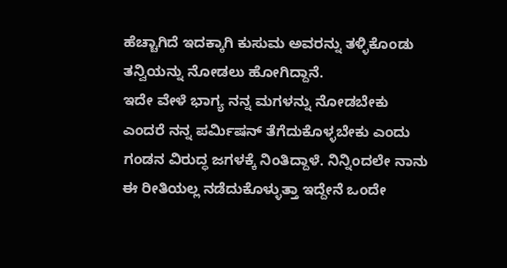ಹೆಚ್ಚಾಗಿದೆ ಇದಕ್ಕಾಗಿ ಕುಸುಮ ಅವರನ್ನು ತಳ್ಳಿಕೊಂಡು ತನ್ವಿಯನ್ನು ನೋಡಲು ಹೋಗಿದ್ದಾನೆ.
ಇದೇ ವೇಳೆ ಭಾಗ್ಯ ನನ್ನ ಮಗಳನ್ನು ನೋಡಬೇಕು ಎಂದರೆ ನನ್ನ ಪರ್ಮಿಷನ್ ತೆಗೆದುಕೊಳ್ಳಬೇಕು ಎಂದು ಗಂಡನ ವಿರುದ್ಧ ಜಗಳಕ್ಕೆ ನಿಂತಿದ್ದಾಳೆ. ನಿನ್ನಿಂದಲೇ ನಾನು ಈ ರೀತಿಯಲ್ಲ ನಡೆದುಕೊಳ್ಳುತ್ತಾ ಇದ್ದೇನೆ ಒಂದೇ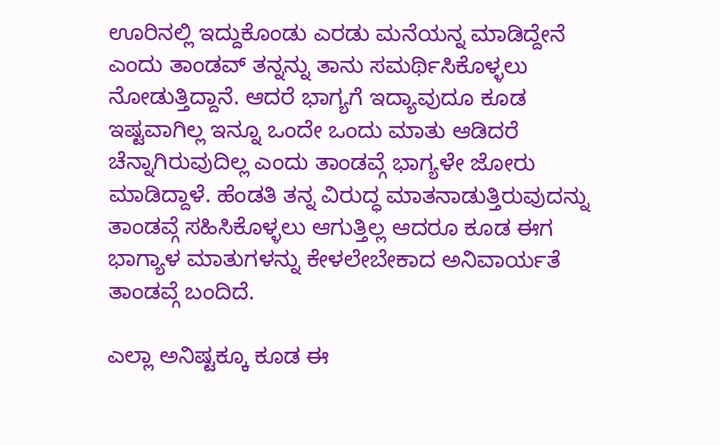ಊರಿನಲ್ಲಿ ಇದ್ದುಕೊಂಡು ಎರಡು ಮನೆಯನ್ನ ಮಾಡಿದ್ದೇನೆ ಎಂದು ತಾಂಡವ್ ತನ್ನನ್ನು ತಾನು ಸಮರ್ಥಿಸಿಕೊಳ್ಳಲು ನೋಡುತ್ತಿದ್ದಾನೆ. ಆದರೆ ಭಾಗ್ಯಗೆ ಇದ್ಯಾವುದೂ ಕೂಡ ಇಷ್ಟವಾಗಿಲ್ಲ ಇನ್ನೂ ಒಂದೇ ಒಂದು ಮಾತು ಆಡಿದರೆ ಚೆನ್ನಾಗಿರುವುದಿಲ್ಲ ಎಂದು ತಾಂಡವ್ಗೆ ಭಾಗ್ಯಳೇ ಜೋರು ಮಾಡಿದ್ದಾಳೆ. ಹೆಂಡತಿ ತನ್ನ ವಿರುದ್ಧ ಮಾತನಾಡುತ್ತಿರುವುದನ್ನು ತಾಂಡವ್ಗೆ ಸಹಿಸಿಕೊಳ್ಳಲು ಆಗುತ್ತಿಲ್ಲ ಆದರೂ ಕೂಡ ಈಗ ಭಾಗ್ಯಾಳ ಮಾತುಗಳನ್ನು ಕೇಳಲೇಬೇಕಾದ ಅನಿವಾರ್ಯತೆ ತಾಂಡವ್ಗೆ ಬಂದಿದೆ.

ಎಲ್ಲಾ ಅನಿಷ್ಟಕ್ಕೂ ಕೂಡ ಈ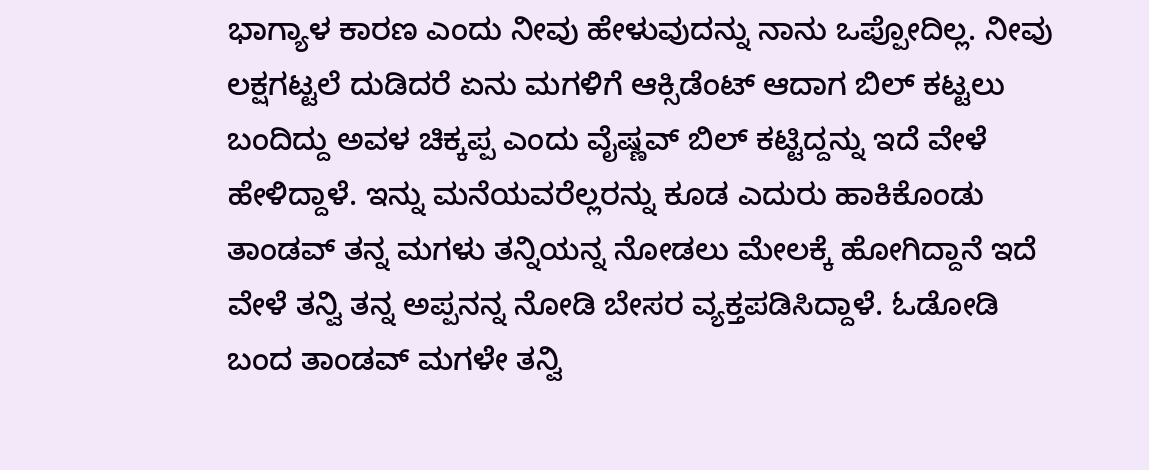ಭಾಗ್ಯಾಳ ಕಾರಣ ಎಂದು ನೀವು ಹೇಳುವುದನ್ನು ನಾನು ಒಪ್ಪೋದಿಲ್ಲ. ನೀವು ಲಕ್ಷಗಟ್ಟಲೆ ದುಡಿದರೆ ಏನು ಮಗಳಿಗೆ ಆಕ್ಸಿಡೆಂಟ್ ಆದಾಗ ಬಿಲ್ ಕಟ್ಟಲು ಬಂದಿದ್ದು ಅವಳ ಚಿಕ್ಕಪ್ಪ ಎಂದು ವೈಷ್ಣವ್ ಬಿಲ್ ಕಟ್ಟಿದ್ದನ್ನು ಇದೆ ವೇಳೆ ಹೇಳಿದ್ದಾಳೆ. ಇನ್ನು ಮನೆಯವರೆಲ್ಲರನ್ನು ಕೂಡ ಎದುರು ಹಾಕಿಕೊಂಡು ತಾಂಡವ್ ತನ್ನ ಮಗಳು ತನ್ನಿಯನ್ನ ನೋಡಲು ಮೇಲಕ್ಕೆ ಹೋಗಿದ್ದಾನೆ ಇದೆ ವೇಳೆ ತನ್ವಿ ತನ್ನ ಅಪ್ಪನನ್ನ ನೋಡಿ ಬೇಸರ ವ್ಯಕ್ತಪಡಿಸಿದ್ದಾಳೆ. ಓಡೋಡಿ ಬಂದ ತಾಂಡವ್ ಮಗಳೇ ತನ್ವಿ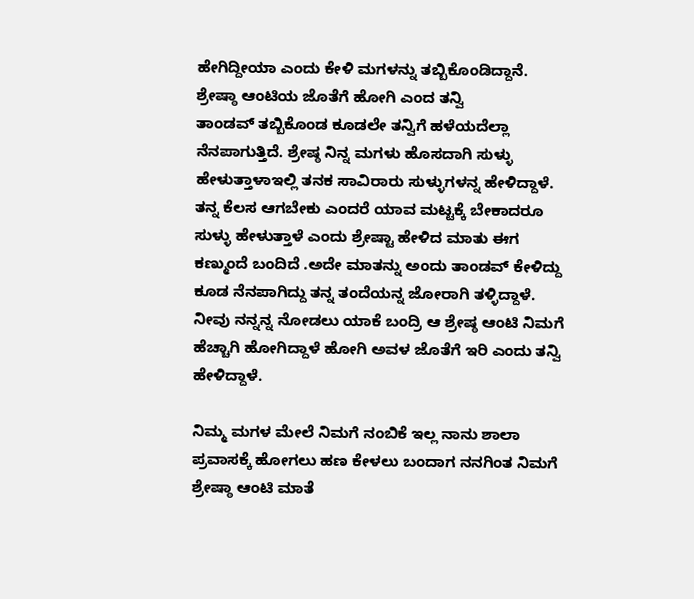ಹೇಗಿದ್ದೀಯಾ ಎಂದು ಕೇಳಿ ಮಗಳನ್ನು ತಬ್ಬಿಕೊಂಡಿದ್ದಾನೆ.
ಶ್ರೇಷ್ಠಾ ಆಂಟಿಯ ಜೊತೆಗೆ ಹೋಗಿ ಎಂದ ತನ್ವಿ
ತಾಂಡವ್ ತಬ್ಬಿಕೊಂಡ ಕೂಡಲೇ ತನ್ವಿಗೆ ಹಳೆಯದೆಲ್ಲಾ ನೆನಪಾಗುತ್ತಿದೆ. ಶ್ರೇಷ್ಠ ನಿನ್ನ ಮಗಳು ಹೊಸದಾಗಿ ಸುಳ್ಳು ಹೇಳುತ್ತಾಳಾಇಲ್ಲಿ ತನಕ ಸಾವಿರಾರು ಸುಳ್ಳುಗಳನ್ನ ಹೇಳಿದ್ದಾಳೆ. ತನ್ನ ಕೆಲಸ ಆಗಬೇಕು ಎಂದರೆ ಯಾವ ಮಟ್ಟಕ್ಕೆ ಬೇಕಾದರೂ ಸುಳ್ಳು ಹೇಳುತ್ತಾಳೆ ಎಂದು ಶ್ರೇಷ್ಟಾ ಹೇಳಿದ ಮಾತು ಈಗ ಕಣ್ಮುಂದೆ ಬಂದಿದೆ .ಅದೇ ಮಾತನ್ನು ಅಂದು ತಾಂಡವ್ ಕೇಳಿದ್ದು ಕೂಡ ನೆನಪಾಗಿದ್ದು ತನ್ನ ತಂದೆಯನ್ನ ಜೋರಾಗಿ ತಳ್ಳಿದ್ದಾಳೆ. ನೀವು ನನ್ನನ್ನ ನೋಡಲು ಯಾಕೆ ಬಂದ್ರಿ ಆ ಶ್ರೇಷ್ಠ ಆಂಟಿ ನಿಮಗೆ ಹೆಚ್ಚಾಗಿ ಹೋಗಿದ್ದಾಳೆ ಹೋಗಿ ಅವಳ ಜೊತೆಗೆ ಇರಿ ಎಂದು ತನ್ವಿ ಹೇಳಿದ್ದಾಳೆ.

ನಿಮ್ಮ ಮಗಳ ಮೇಲೆ ನಿಮಗೆ ನಂಬಿಕೆ ಇಲ್ಲ ನಾನು ಶಾಲಾ ಪ್ರವಾಸಕ್ಕೆ ಹೋಗಲು ಹಣ ಕೇಳಲು ಬಂದಾಗ ನನಗಿಂತ ನಿಮಗೆ ಶ್ರೇಷ್ಠಾ ಆಂಟಿ ಮಾತೆ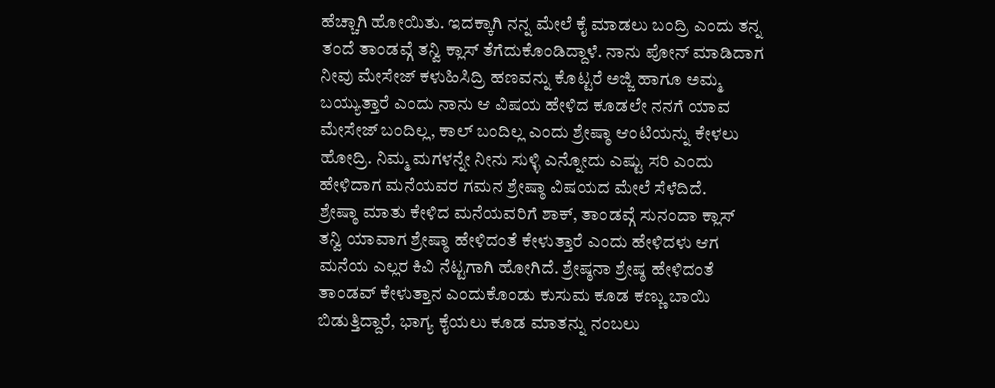ಹೆಚ್ಚಾಗಿ ಹೋಯಿತು. ಇದಕ್ಕಾಗಿ ನನ್ನ ಮೇಲೆ ಕೈ ಮಾಡಲು ಬಂದ್ರಿ ಎಂದು ತನ್ನ ತಂದೆ ತಾಂಡವ್ಗೆ ತನ್ವಿ ಕ್ಲಾಸ್ ತೆಗೆದುಕೊಂಡಿದ್ದಾಳೆ. ನಾನು ಪೋನ್ ಮಾಡಿದಾಗ ನೀವು ಮೇಸೇಜ್ ಕಳುಹಿಸಿದ್ರಿ ಹಣವನ್ನು ಕೊಟ್ಟರೆ ಅಜ್ಜಿ ಹಾಗೂ ಅಮ್ಮ ಬಯ್ಯುತ್ತಾರೆ ಎಂದು ನಾನು ಆ ವಿಷಯ ಹೇಳಿದ ಕೂಡಲೇ ನನಗೆ ಯಾವ ಮೇಸೇಜ್ ಬಂದಿಲ್ಲ, ಕಾಲ್ ಬಂದಿಲ್ಲ ಎಂದು ಶ್ರೇಷ್ಠಾ ಆಂಟಿಯನ್ನು ಕೇಳಲು ಹೋದ್ರಿ. ನಿಮ್ಮ ಮಗಳನ್ನೇ ನೀನು ಸುಳ್ಳಿ ಎನ್ನೋದು ಎಷ್ಟು ಸರಿ ಎಂದು ಹೇಳಿದಾಗ ಮನೆಯವರ ಗಮನ ಶ್ರೇಷ್ಠಾ ವಿಷಯದ ಮೇಲೆ ಸೆಳೆದಿದೆ.
ಶ್ರೇಷ್ಠಾ ಮಾತು ಕೇಳಿದ ಮನೆಯವರಿಗೆ ಶಾಕ್, ತಾಂಡವ್ಗೆ ಸುನಂದಾ ಕ್ಲಾಸ್
ತನ್ವಿ ಯಾವಾಗ ಶ್ರೇಷ್ಠಾ ಹೇಳಿದಂತೆ ಕೇಳುತ್ತಾರೆ ಎಂದು ಹೇಳಿದಳು ಆಗ ಮನೆಯ ಎಲ್ಲರ ಕಿವಿ ನೆಟ್ಟಗಾಗಿ ಹೋಗಿದೆ. ಶ್ರೇಷ್ಠನಾ ಶ್ರೇಷ್ಠ ಹೇಳಿದಂತೆ ತಾಂಡವ್ ಕೇಳುತ್ತಾನ ಎಂದುಕೊಂಡು ಕುಸುಮ ಕೂಡ ಕಣ್ಣು ಬಾಯಿ ಬಿಡುತ್ತಿದ್ದಾರೆ, ಭಾಗ್ಯ ಕೈಯಲು ಕೂಡ ಮಾತನ್ನು ನಂಬಲು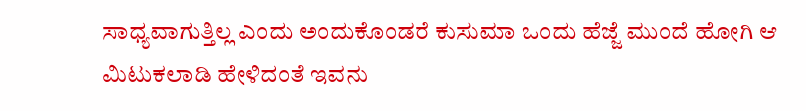ಸಾಧ್ಯವಾಗುತ್ತಿಲ್ಲ ಎಂದು ಅಂದುಕೊಂಡರೆ ಕುಸುಮಾ ಒಂದು ಹೆಜ್ಜೆ ಮುಂದೆ ಹೋಗಿ ಆ ಮಿಟುಕಲಾಡಿ ಹೇಳಿದಂತೆ ಇವನು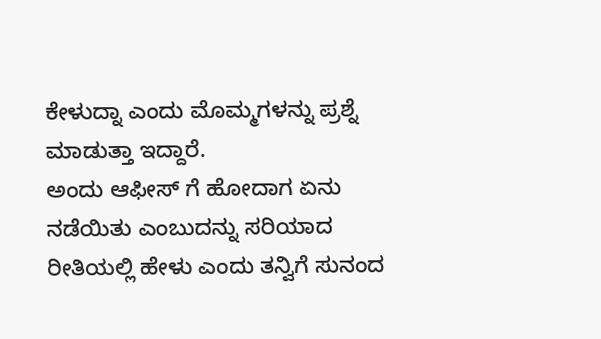ಕೇಳುದ್ನಾ ಎಂದು ಮೊಮ್ಮಗಳನ್ನು ಪ್ರಶ್ನೆ ಮಾಡುತ್ತಾ ಇದ್ದಾರೆ.
ಅಂದು ಆಫೀಸ್ ಗೆ ಹೋದಾಗ ಏನು ನಡೆಯಿತು ಎಂಬುದನ್ನು ಸರಿಯಾದ ರೀತಿಯಲ್ಲಿ ಹೇಳು ಎಂದು ತನ್ವಿಗೆ ಸುನಂದ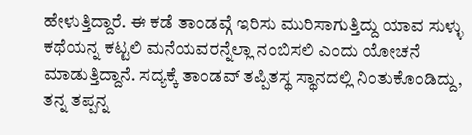ಹೇಳುತ್ತಿದ್ದಾರೆ. ಈ ಕಡೆ ತಾಂಡವ್ಗೆ ಇರಿಸು ಮುರಿಸಾಗುತ್ತಿದ್ದು ಯಾವ ಸುಳ್ಳು ಕಥೆಯನ್ನ ಕಟ್ಟಲಿ ಮನೆಯವರನ್ನೆಲ್ಲಾ ನಂಬಿಸಲಿ ಎಂದು ಯೋಚನೆ ಮಾಡುತ್ತಿದ್ದಾನೆ. ಸದ್ಯಕ್ಕೆ ತಾಂಡವ್ ತಪ್ಪಿತಸ್ಥ ಸ್ಥಾನದಲ್ಲಿ ನಿಂತುಕೊಂಡಿದ್ದು, ತನ್ನ ತಪ್ಪನ್ನ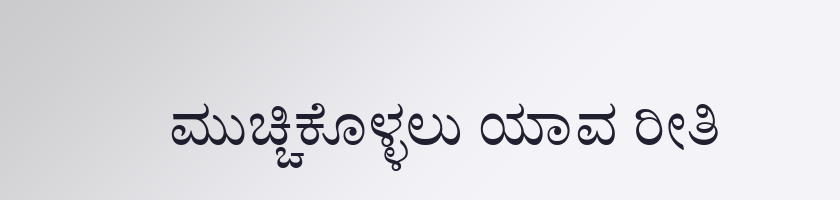ಮುಚ್ಚಿಕೊಳ್ಳಲು ಯಾವ ರೀತಿ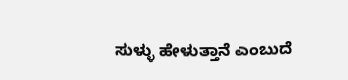ಸುಳ್ಳು ಹೇಳುತ್ತಾನೆ ಎಂಬುದೆ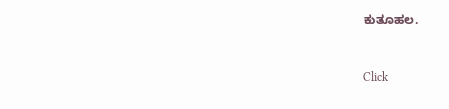ಕುತೂಹಲ.


Click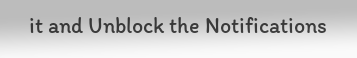it and Unblock the Notifications